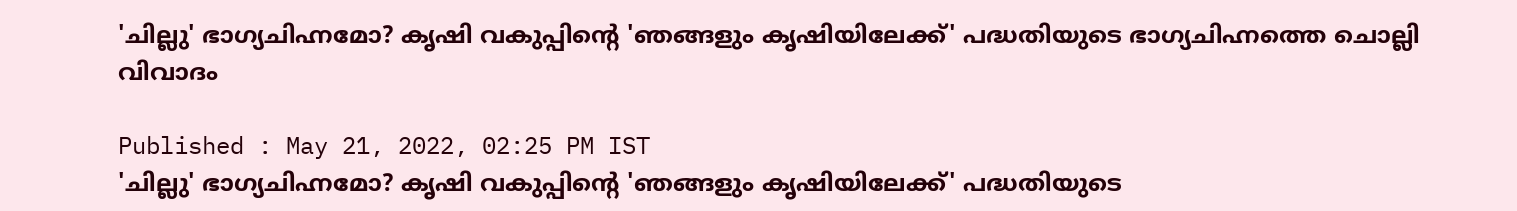'ചില്ലു' ഭാഗ്യചിഹ്നമോ? കൃഷി വകുപ്പിന്റെ 'ഞങ്ങളും കൃഷിയിലേക്ക്' പദ്ധതിയുടെ ഭാഗ്യചിഹ്നത്തെ ചൊല്ലി വിവാദം

Published : May 21, 2022, 02:25 PM IST
'ചില്ലു' ഭാഗ്യചിഹ്നമോ? കൃഷി വകുപ്പിന്റെ 'ഞങ്ങളും കൃഷിയിലേക്ക്' പദ്ധതിയുടെ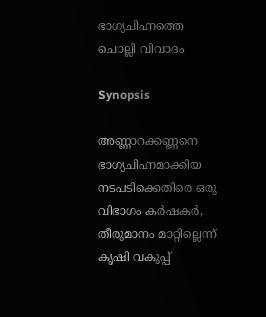ഭാഗ്യചിഹ്നത്തെ ചൊല്ലി വിവാദം

Synopsis

അണ്ണാറക്കണ്ണനെ ഭാഗ്യചിഹ്നമാക്കിയ നടപടിക്കെതിരെ ഒരു വിഭാഗം കർഷകർ, തീരുമാനം മാറ്റില്ലെന്ന് കൃഷി വകുപ്പ്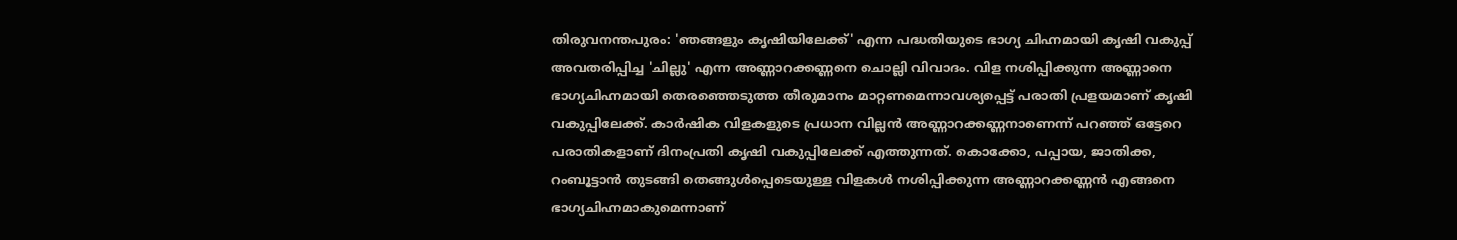തിരുവനന്തപുരം: 'ഞങ്ങളും കൃഷിയിലേക്ക്' എന്ന പദ്ധതിയുടെ ഭാഗ്യ ചിഹ്നമായി കൃഷി വകുപ്പ് അവതരിപ്പിച്ച 'ചില്ലു' എന്ന അണ്ണാറക്കണ്ണനെ ചൊല്ലി വിവാദം. വിള നശിപ്പിക്കുന്ന അണ്ണാനെ ഭാഗ്യചിഹ്നമായി തെരഞ്ഞെടുത്ത തീരുമാനം മാറ്റണമെന്നാവശ്യപ്പെട്ട് പരാതി പ്രളയമാണ് കൃഷി വകുപ്പിലേക്ക്. കാര്‍ഷിക വിളകളുടെ പ്രധാന വില്ലൻ അണ്ണാറക്കണ്ണനാണെന്ന് പറഞ്ഞ് ഒട്ടേറെ പരാതികളാണ് ദിനംപ്രതി കൃഷി വകുപ്പിലേക്ക് എത്തുന്നത്. കൊക്കോ, പപ്പായ, ജാതിക്ക, റംബൂട്ടാൻ തുടങ്ങി തെങ്ങുൾപ്പെടെയുള്ള വിളകൾ നശിപ്പിക്കുന്ന അണ്ണാറക്കണ്ണൻ എങ്ങനെ ഭാഗ്യചിഹ്നമാകുമെന്നാണ്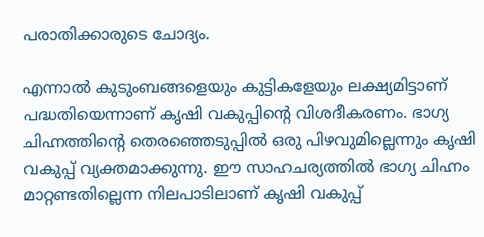പരാതിക്കാരുടെ ചോദ്യം.

എന്നാൽ കുടുംബങ്ങളെയും കുട്ടികളേയും ലക്ഷ്യമിട്ടാണ് പദ്ധതിയെന്നാണ് കൃഷി വകുപ്പിന്റെ വിശദീകരണം. ഭാഗ്യ ചിഹ്നത്തിന്റെ തെരഞ്ഞെടുപ്പിൽ ഒരു പിഴവുമില്ലെന്നും കൃഷി വകുപ്പ് വ്യക്തമാക്കുന്നു. ഈ സാഹചര്യത്തിൽ ഭാഗ്യ ചിഹ്നം മാറ്റണ്ടതില്ലെന്ന നിലപാടിലാണ് കൃഷി വകുപ്പ്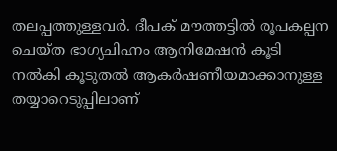തലപ്പത്തുള്ളവർ. ദീപക് മൗത്തട്ടിൽ രൂപകല്പന ചെയ്ത ഭാഗ്യചിഹ്നം ആനിമേഷൻ കൂടി നൽകി കൂടുതൽ ആകർഷണീയമാക്കാനുള്ള തയ്യാറെടുപ്പിലാണ്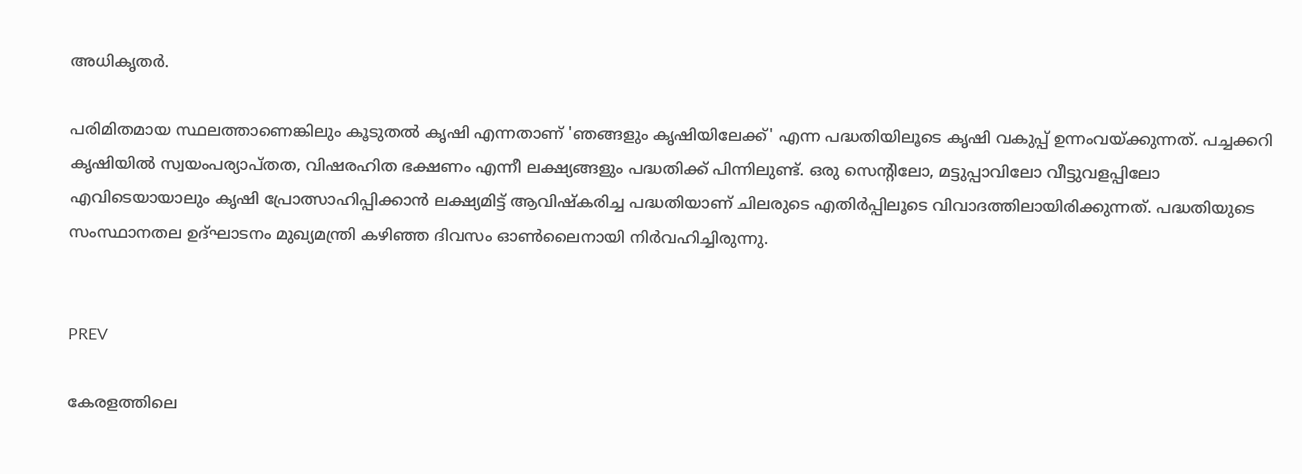അധികൃതർ.

പരിമിതമായ സ്ഥലത്താണെങ്കിലും കൂടുതൽ കൃഷി എന്നതാണ് 'ഞങ്ങളും കൃഷിയിലേക്ക്' എന്ന പദ്ധതിയിലൂടെ കൃഷി വകുപ്പ് ഉന്നംവയ്ക്കുന്നത്. പച്ചക്കറി കൃഷിയിൽ സ്വയംപര്യാപ്തത, വിഷരഹിത ഭക്ഷണം എന്നീ ലക്ഷ്യങ്ങളും പദ്ധതിക്ക് പിന്നിലുണ്ട്. ഒരു സെന്റിലോ, മട്ടുപ്പാവിലോ വീട്ടുവളപ്പിലോ എവിടെയായാലും കൃഷി പ്രോത്സാഹിപ്പിക്കാൻ ലക്ഷ്യമിട്ട് ആവിഷ്കരിച്ച പദ്ധതിയാണ് ചിലരുടെ എതിർപ്പിലൂടെ വിവാദത്തിലായിരിക്കുന്നത്. പദ്ധതിയുടെ സംസ്ഥാനതല ഉദ്ഘാടനം മുഖ്യമന്ത്രി കഴിഞ്ഞ ദിവസം ഓൺലൈനായി നിർവഹിച്ചിരുന്നു.


PREV

കേരളത്തിലെ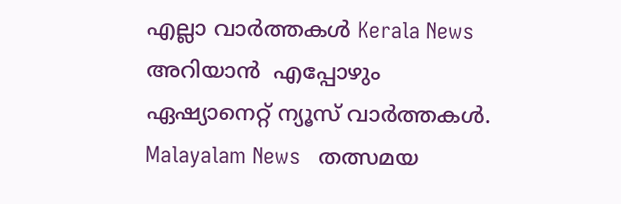എല്ലാ വാർത്തകൾ Kerala News അറിയാൻ  എപ്പോഴും ഏഷ്യാനെറ്റ് ന്യൂസ് വാർത്തകൾ.  Malayalam News   തത്സമയ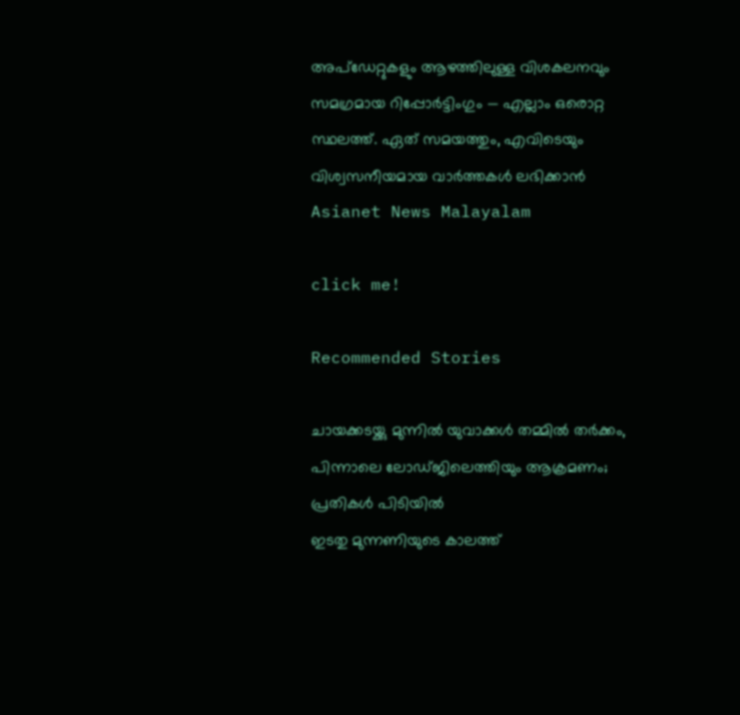അപ്‌ഡേറ്റുകളും ആഴത്തിലുള്ള വിശകലനവും സമഗ്രമായ റിപ്പോർട്ടിംഗും — എല്ലാം ഒരൊറ്റ സ്ഥലത്ത്. ഏത് സമയത്തും, എവിടെയും വിശ്വസനീയമായ വാർത്തകൾ ലഭിക്കാൻ Asianet News Malayalam

click me!

Recommended Stories

ചായക്കടയ്ക്കു മുന്നിൽ യുവാക്കൾ തമ്മിൽ തർക്കം, പിന്നാലെ ലോഡ്ജിലെത്തിയും ആക്രമണം; പ്രതികൾ പിടിയിൽ
ഇടതു മുന്നണിയുടെ കാലത്ത്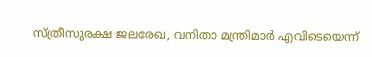സ്ത്രീസുരക്ഷ ജലരേഖ, വനിതാ മന്ത്രിമാർ എവിടെയെന്ന്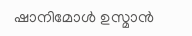ഷാനിമോൾ ഉസ്മാൻ